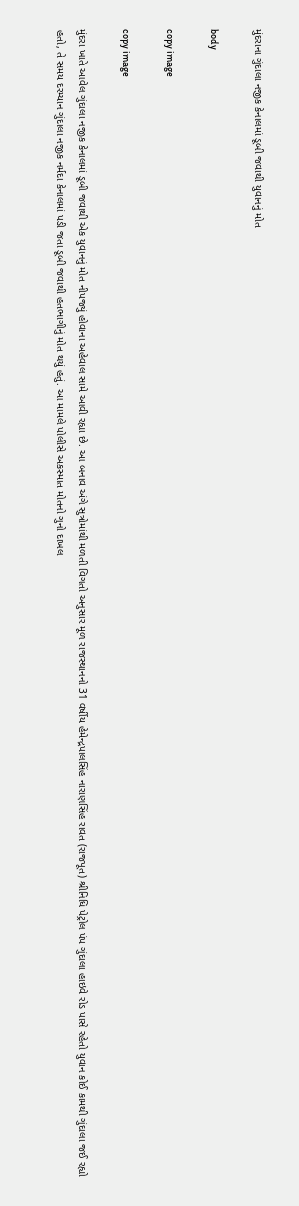મુંદરાના ગુંદાલા નજીક કેનાલમાં ડૂબી જવાથી યુવાનનું મોત

body

copy image

copy image

મુંદરા ખાતે આવેલ ગુંદાલા નજીક કેનાલમાં ડૂબી જવાથી એક યુવાનનું મોત નીપજ્યું હોવાના અહેવાલ સામે આવી રહ્યા છે. આ બનાવ અંગે સુત્રોમાંથી મળતી વિગતો અનુસાર મૂળ રાજસ્થાનનો 31 વર્ષીય હેમેન્દ્રપાલસિંહ નારાણસિંહ રાવત (રાજપૂત) શ્રીનિધિ પેટ્રોલ પંપ ગુંદાલા હાઇવે રોડ પાસે રહેતો યુવાન કોઈ કામથી ગુંદાલા જઈ રહ્યો હતો, તે સમય દરમ્યાન ગુંદાલા નજીક નર્મદા કેનાલમાં પડી જતા ડૂબી જવાથી હતભાગીનું મોત થયું હતું. આ મામલે પોલીસે અકસ્માત મોતનો ગુનો દાખલ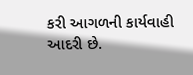કરી આગળની કાર્યવાહી આદરી છે.